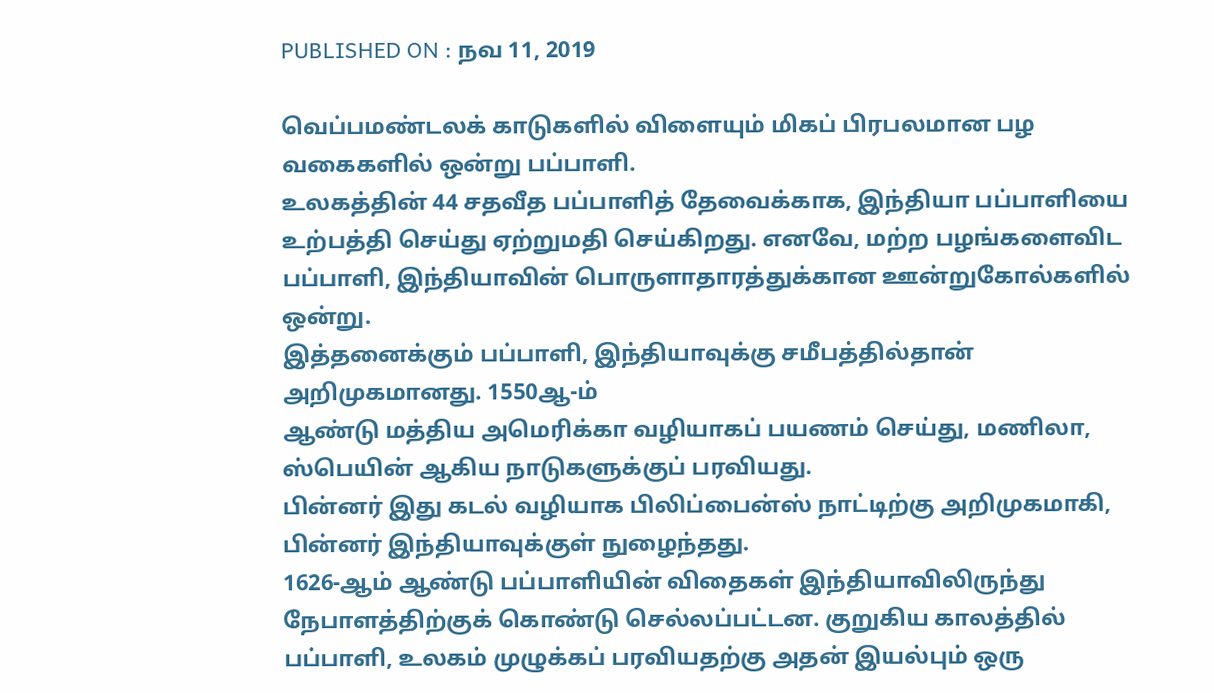PUBLISHED ON : நவ 11, 2019

வெப்பமண்டலக் காடுகளில் விளையும் மிகப் பிரபலமான பழ வகைகளில் ஒன்று பப்பாளி.
உலகத்தின் 44 சதவீத பப்பாளித் தேவைக்காக, இந்தியா பப்பாளியை உற்பத்தி செய்து ஏற்றுமதி செய்கிறது. எனவே, மற்ற பழங்களைவிட பப்பாளி, இந்தியாவின் பொருளாதாரத்துக்கான ஊன்றுகோல்களில் ஒன்று.
இத்தனைக்கும் பப்பாளி, இந்தியாவுக்கு சமீபத்தில்தான் அறிமுகமானது. 1550ஆ-ம்
ஆண்டு மத்திய அமெரிக்கா வழியாகப் பயணம் செய்து, மணிலா, ஸ்பெயின் ஆகிய நாடுகளுக்குப் பரவியது.
பின்னர் இது கடல் வழியாக பிலிப்பைன்ஸ் நாட்டிற்கு அறிமுகமாகி, பின்னர் இந்தியாவுக்குள் நுழைந்தது.
1626-ஆம் ஆண்டு பப்பாளியின் விதைகள் இந்தியாவிலிருந்து நேபாளத்திற்குக் கொண்டு செல்லப்பட்டன. குறுகிய காலத்தில் பப்பாளி, உலகம் முழுக்கப் பரவியதற்கு அதன் இயல்பும் ஒரு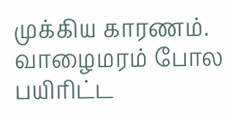முக்கிய காரணம். வாழைமரம் போல பயிரிட்ட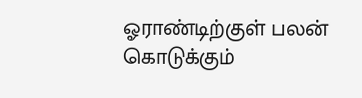ஓராண்டிற்குள் பலன் கொடுக்கும்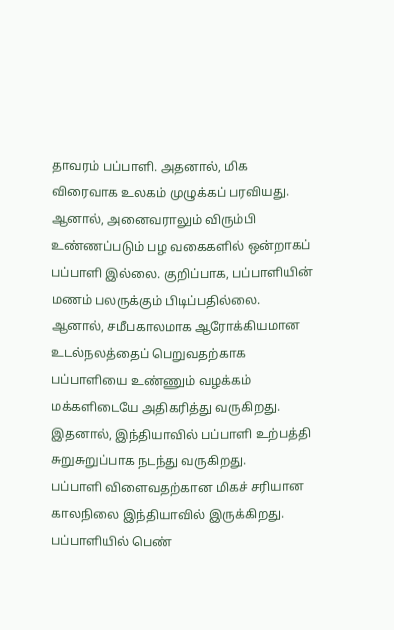தாவரம் பப்பாளி. அதனால், மிக விரைவாக உலகம் முழுக்கப் பரவியது.
ஆனால், அனைவராலும் விரும்பி உண்ணப்படும் பழ வகைகளில் ஒன்றாகப் பப்பாளி இல்லை. குறிப்பாக, பப்பாளியின் மணம் பலருக்கும் பிடிப்பதில்லை. ஆனால், சமீபகாலமாக ஆரோக்கியமான உடல்நலத்தைப் பெறுவதற்காக பப்பாளியை உண்ணும் வழக்கம் மக்களிடையே அதிகரித்து வருகிறது. இதனால், இந்தியாவில் பப்பாளி உற்பத்தி சுறுசுறுப்பாக நடந்து வருகிறது.
பப்பாளி விளைவதற்கான மிகச் சரியான காலநிலை இந்தியாவில் இருக்கிறது.
பப்பாளியில் பெண்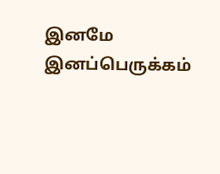இனமே இனப்பெருக்கம்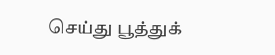செய்து பூத்துக்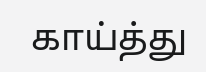காய்த்து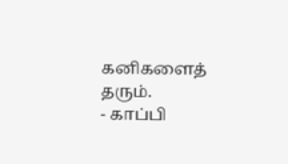கனிகளைத் தரும்.
- காப்பி